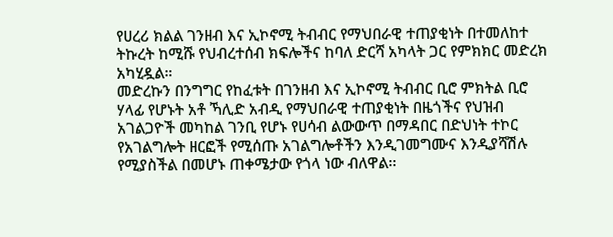የሀረሪ ክልል ገንዘብ እና ኢኮኖሚ ትብብር የማህበራዊ ተጠያቂነት በተመለከተ ትኩረት ከሚሹ የህብረተሰብ ክፍሎችና ከባለ ድርሻ አካላት ጋር የምክክር መድረክ አካሂዷል።
መድረኩን በንግግር የከፈቱት በገንዘብ እና ኢኮኖሚ ትብብር ቢሮ ምክትል ቢሮ ሃላፊ የሆኑት አቶ ኻሊድ አብዲ የማህበራዊ ተጠያቂነት በዜጎችና የህዝብ አገልጋዮች መካከል ገንቢ የሆኑ የሀሳብ ልውውጥ በማዳበር በድህነት ተኮር የአገልግሎት ዘርፎች የሚሰጡ አገልግሎቶችን እንዲገመግሙና እንዲያሻሽሉ የሚያስችል በመሆኑ ጠቀሜታው የጎላ ነው ብለዋል፡፡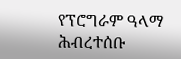የፕሮግራም ዓላማ ሕብረተሰቡ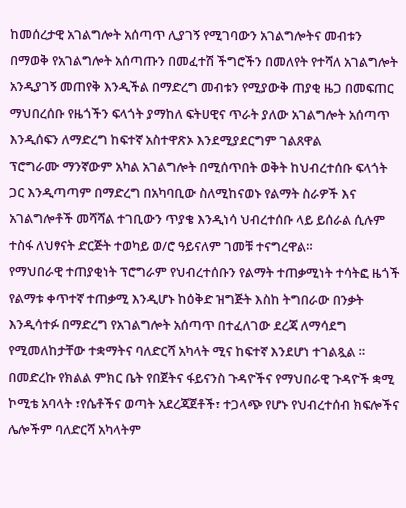ከመሰረታዊ አገልግሎት አሰጣጥ ሊያገኝ የሚገባውን አገልግሎትና መብቱን በማወቅ የአገልግሎት አሰጣጡን በመፈተሽ ችግሮችን በመለየት የተሻለ አገልግሎት አንዲያገኝ መጠየቅ እንዲችል በማድረግ መብቱን የሚያውቅ ጠያቂ ዜጋ በመፍጠር ማህበረሰቡ የዜጎችን ፍላጎት ያማከለ ፍትሀዊና ጥራት ያለው አገልግሎት አሰጣጥ እንዲሰፍን ለማድረግ ከፍተኛ አስተዋጽኦ እንደሚያደርግም ገልጸዋል
ፕሮግራሙ ማንኛውም አካል አገልግሎት በሚሰጥበት ወቅት ከህብረተሰቡ ፍላጎት ጋር እንዲጣጣም በማድረግ በአካባቢው ስለሚከናወኑ የልማት ስራዎች እና አገልግሎቶች መሻሻል ተገቢውን ጥያቄ እንዲነሳ ህብረተሰቡ ላይ ይሰራል ሲሉም ተስፋ ለህፃናት ድርጅት ተወካይ ወ/ሮ ዓይናለም ገመቹ ተናግረዋል።
የማህበራዊ ተጠያቂነት ፕሮግራም የህብረተሰቡን የልማት ተጠቃሚነት ተሳትፎ ዜጎች የልማቱ ቀጥተኛ ተጠቃሚ እንዲሆኑ ከዕቅድ ዝግጅት እስከ ትግበራው በንቃት እንዲሳተፉ በማድረግ የአገልግሎት አሰጣጥ በተፈለገው ደረጃ ለማሳደግ የሚመለከታቸው ተቋማትና ባለድርሻ አካላት ሚና ከፍተኛ እንደሆነ ተገልጿል ።
በመድረኩ የክልል ምክር ቤት የበጀትና ፋይናንስ ጉዳዮችና የማህበራዊ ጉዳዮች ቋሚ ኮሚቴ አባላት ፣የሴቶችና ወጣት አደረጃጀቶች፣ ተጋላጭ የሆኑ የህብረተሰብ ክፍሎችና ሌሎችም ባለድርሻ አካላትም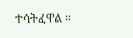ተሳትፈዋል ።